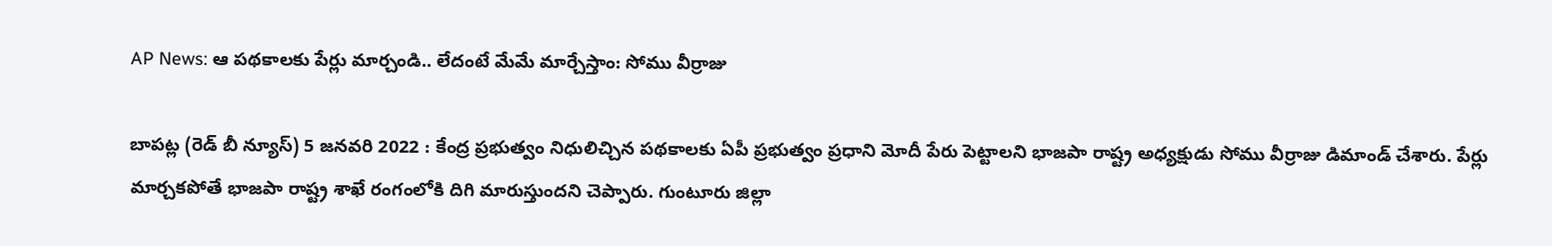AP News: ఆ పథకాలకు పేర్లు మార్చండి.. లేదంటే మేమే మార్చేస్తాం: సోము వీర్రాజు

బాపట్ల (రెడ్ బీ న్యూస్) 5 జనవరి 2022 : కేంద్ర ప్రభుత్వం నిధులిచ్చిన పథకాలకు ఏపీ ప్రభుత్వం ప్రధాని మోదీ పేరు పెట్టాలని భాజపా రాష్ట్ర అధ్యక్షుడు సోము వీర్రాజు డిమాండ్‌ చేశారు. పేర్లు మార్చకపోతే భాజపా రాష్ట్ర శాఖే రంగంలోకి దిగి మారుస్తుందని చెప్పారు. గుంటూరు జిల్లా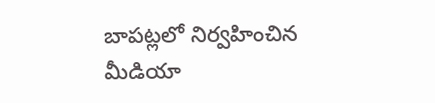బాపట్లలో నిర్వహించిన మీడియా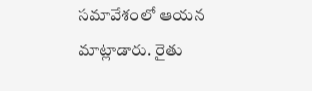సమావేశంలో ఆయన మాట్లాడారు. రైతు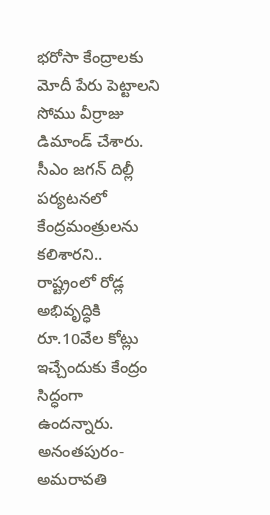భరోసా కేంద్రాలకు మోదీ పేరు పెట్టాలని సోము వీర్రాజు డిమాండ్‌ చేశారు. సీఎం జగన్‌ దిల్లీ పర్యటనలో కేంద్రమంత్రులను కలిశారని.. రాష్ట్రంలో రోడ్ల అభివృద్ధికి రూ.10వేల కోట్లు ఇచ్చేందుకు కేంద్రం సిద్ధంగా ఉందన్నారు. అనంతపురం-అమరావతి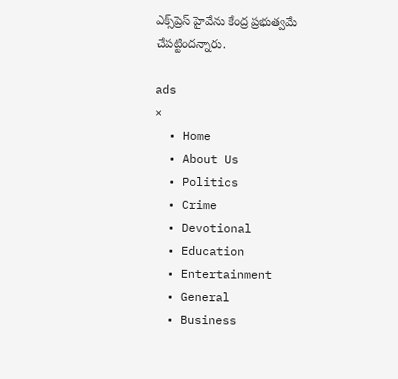ఎక్స్‌ప్రెస్‌ హైవేను కేంద్ర ప్రభుత్వమే చేపట్టిందన్నారు.

ads
×
  • Home
  • About Us
  • Politics
  • Crime
  • Devotional
  • Education
  • Entertainment
  • General
  • Business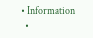• Information
  •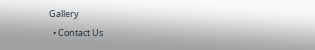Gallery
  • Contact Us